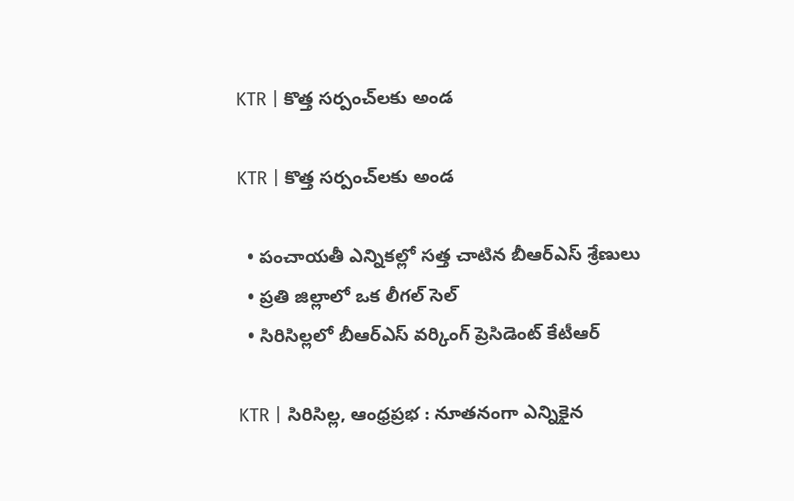KTR | కొత్త స‌ర్పంచ్‌ల‌కు అండ‌

KTR | కొత్త స‌ర్పంచ్‌ల‌కు అండ‌

  • పంచాయ‌తీ ఎన్నిక‌ల్లో స‌త్త చాటిన బీఆర్ఎస్ శ్రేణులు
  • ప్ర‌తి జిల్లాలో ఒక లీగ‌ల్ సెల్‌
  • సిరిసిల్ల‌లో బీఆర్ఎస్ వ‌ర్కింగ్ ప్రెసిడెంట్‌ కేటీఆర్‌

KTR | సిరిసిల్ల‌, ఆంధ్ర‌ప్ర‌భ : నూతనంగా ఎన్నికైన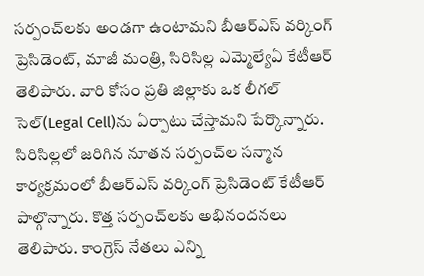సర్పంచ్‌లకు అండగా ఉంటామని బీఆర్‌ఎస్‌ వర్కింగ్ ప్రెసిడెంట్, మాజీ మంత్రి, సిరిసిల్ల ఎమ్మెల్యేఏ కేటీఆర్‌ తెలిపారు. వారి కోసం ప్రతి జిల్లాకు ఒక లీగల్‌ సెల్‌(Legal Cell)ను ఏర్పాటు చేస్తామని పేర్కొన్నారు. సిరిసిల్లలో జరిగిన నూతన సర్పంచ్‌ల సన్మాన కార్యక్రమంలో బీఆర్‌ఎస్‌ వర్కింగ్ ప్రెసిడెంట్‌ కేటీఆర్‌ పాల్గొన్నారు. కొత్త సర్పంచ్‌లకు అభినందనలు తెలిపారు. కాంగ్రెస్‌ నేతలు ఎన్ని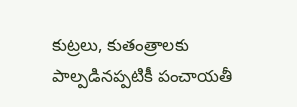కుట్రలు, కుతంత్రాలకు పాల్పడినప్పటికీ పంచాయతీ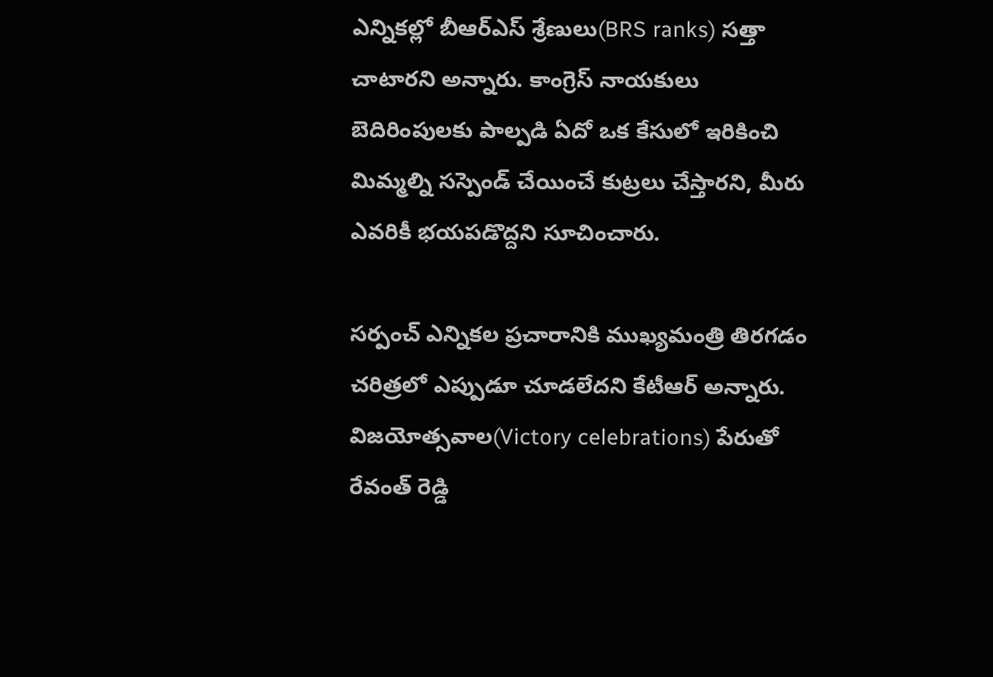ఎన్నికల్లో బీఆర్‌ఎస్‌ శ్రేణులు(BRS ranks) సత్తా చాటారని అన్నారు. కాంగ్రెస్ నాయకులు బెదిరింపులకు పాల్పడి ఏదో ఒక కేసులో ఇరికించి మిమ్మల్ని సస్పెండ్ చేయించే కుట్రలు చేస్తార‌ని, మీరు ఎవరికీ భయపడొద్దని సూచించారు.

సర్పంచ్ ఎన్నికల ప్రచారానికి ముఖ్యమంత్రి తిరగడం చరిత్రలో ఎప్పుడూ చూడలేదని కేటీఆర్‌ అన్నారు. విజయోత్సవాల(Victory celebrations) పేరుతో రేవంత్ రెడ్డి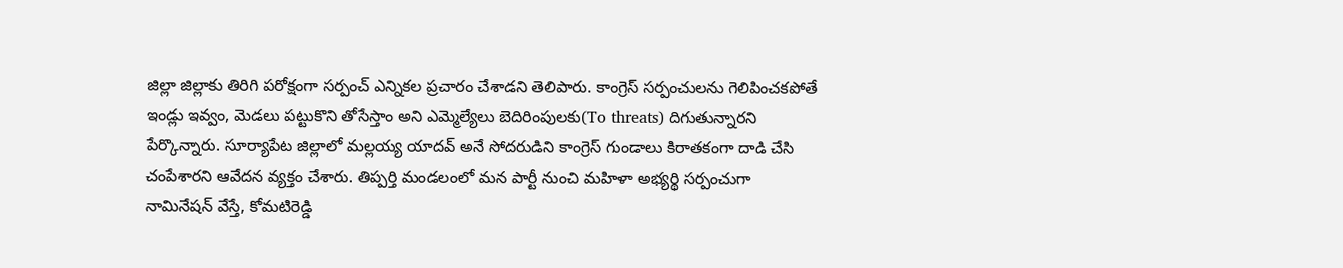జిల్లా జిల్లాకు తిరిగి పరోక్షంగా సర్పంచ్ ఎన్నికల ప్రచారం చేశాడని తెలిపారు. కాంగ్రెస్ సర్పంచులను గెలిపించకపోతే ఇండ్లు ఇవ్వం, మెడలు పట్టుకొని తోసేస్తాం అని ఎమ్మెల్యేలు బెదిరింపులకు(To threats) దిగుతున్నారని పేర్కొన్నారు. సూర్యాపేట జిల్లాలో మల్లయ్య యాదవ్ అనే సోదరుడిని కాంగ్రెస్ గుండాలు కిరాతకంగా దాడి చేసి చంపేశారని ఆవేదన వ్యక్తం చేశారు. తిప్పర్తి మండలంలో మన పార్టీ నుంచి మహిళా అభ్యర్థి సర్పంచుగా నామినేషన్ వేస్తే, కోమటిరెడ్డి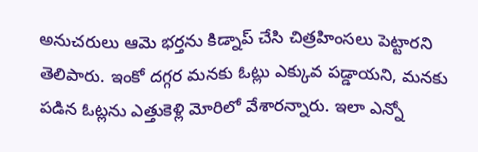అనుచరులు ఆమె భర్తను కిడ్నాప్ చేసి చిత్రహింసలు పెట్టారని తెలిపారు. ఇంకో దగ్గర మనకు ఓట్లు ఎక్కువ పడ్డాయని, మనకు పడిన ఓట్లను ఎత్తుకెళ్లి మోరిలో వేశారన్నారు. ఇలా ఎన్నో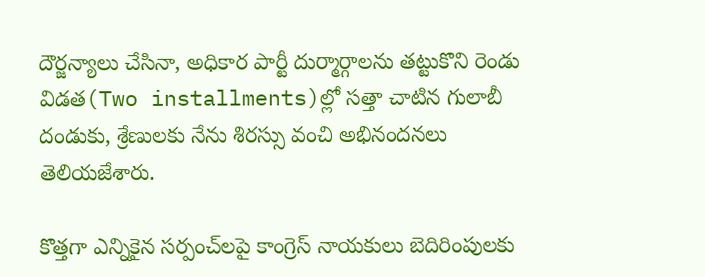దౌర్జన్యాలు చేసినా, అధికార పార్టీ దుర్మార్గాలను తట్టుకొని రెండు విడత(Two installments)ల్లో సత్తా చాటిన గులాబీ దండుకు, శ్రేణులకు నేను శిరస్సు వంచి అభినందనలు తెలియజేశారు.

కొత్తగా ఎన్నికైన సర్పంచ్‌లపై కాంగ్రెస్‌ నాయకులు బెదిరింపులకు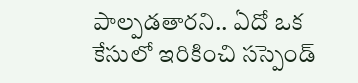పాల్పడతారని.. ఏదో ఒక కేసులో ఇరికించి సస్పెండ్‌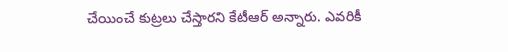చేయించే కుట్రలు చేస్తారని కేటీఆర్‌ అన్నారు. ఎవరికీ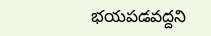భయపడవద్దని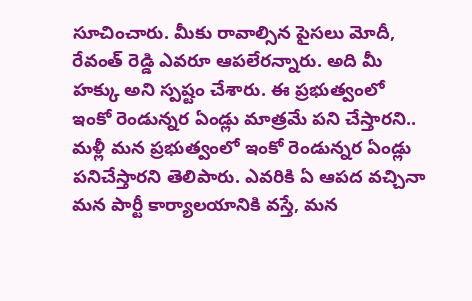సూచించారు. మీకు రావాల్సిన పైసలు మోదీ, రేవంత్ రెడ్డి ఎవరూ ఆపలేర‌న్నారు. అది మీ హక్కు అని స్పష్టం చేశారు. ఈ ప్రభుత్వంలో ఇంకో రెండున్నర ఏండ్లు మాత్రమే పని చేస్తారని.. మళ్లీ మన ప్రభుత్వంలో ఇంకో రెండున్నర ఏండ్లు పనిచేస్తారని తెలిపారు. ఎవరికి ఏ ఆపద వచ్చినా మన పార్టీ కార్యాలయానికి వస్తే, మన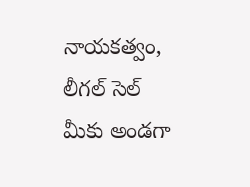నాయ‌క‌త్వం, లీగల్ సెల్ మీకు అండగా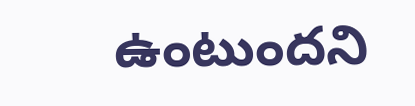ఉంటుంద‌ని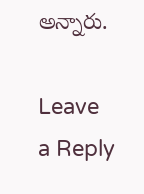అన్నారు.

Leave a Reply